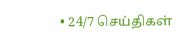• 24/7 செய்திகள்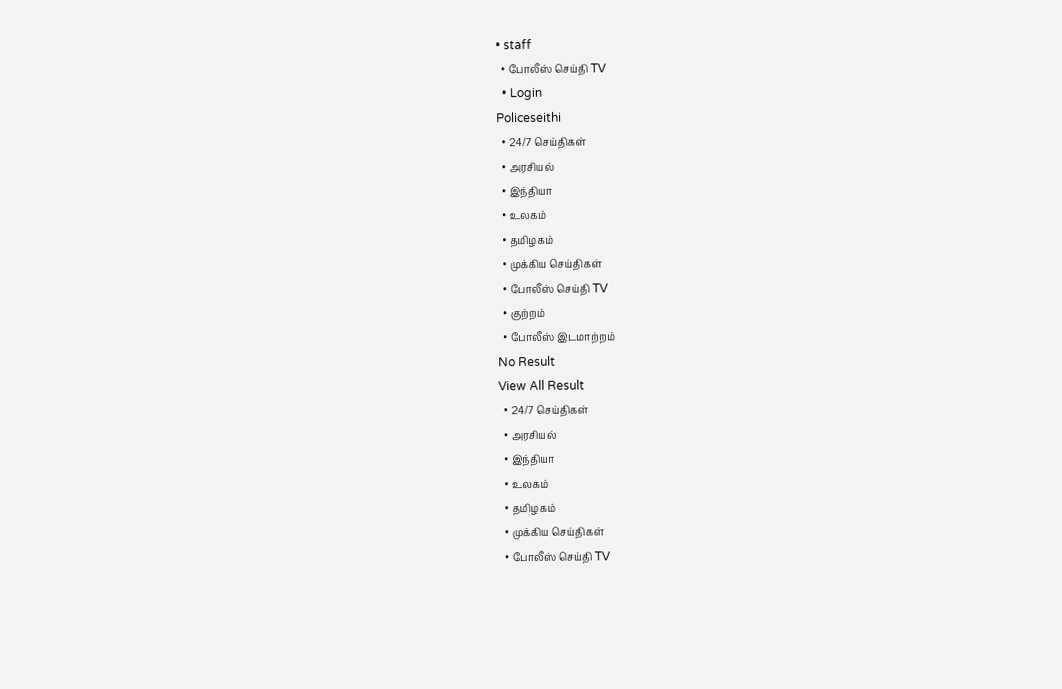• staff
  • போலீஸ் செய்தி TV
  • Login
Policeseithi
  • 24/7 செய்திகள்
  • அரசியல்
  • இந்தியா
  • உலகம்
  • தமிழகம்
  • முக்கிய செய்திகள்
  • போலீஸ் செய்தி TV
  • குற்றம்
  • போலீஸ் இடமாற்றம்
No Result
View All Result
  • 24/7 செய்திகள்
  • அரசியல்
  • இந்தியா
  • உலகம்
  • தமிழகம்
  • முக்கிய செய்திகள்
  • போலீஸ் செய்தி TV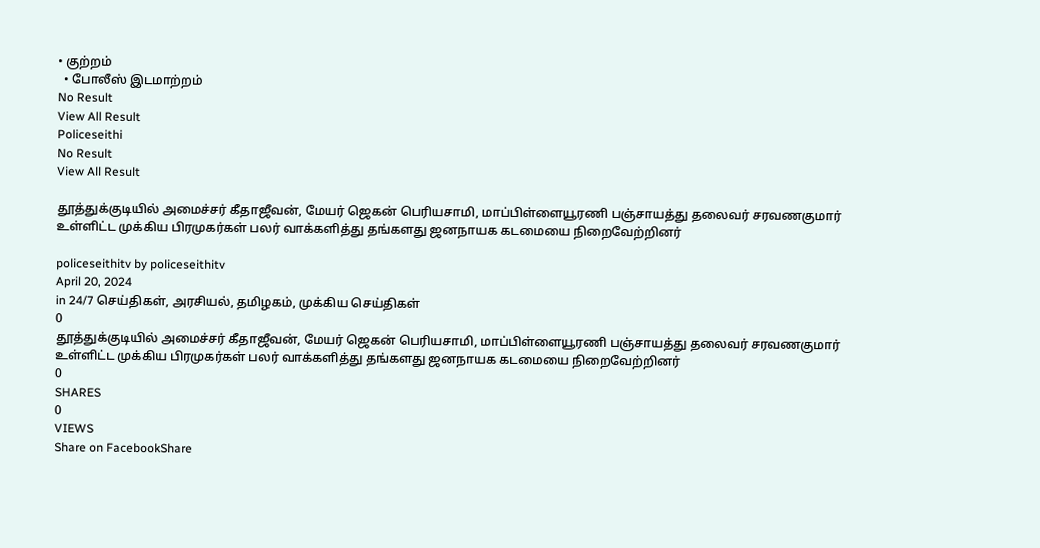• குற்றம்
  • போலீஸ் இடமாற்றம்
No Result
View All Result
Policeseithi
No Result
View All Result

தூத்துக்குடியில் அமைச்சர் கீதாஜீவன், மேயர் ஜெகன் பெரியசாமி, மாப்பிள்ளையூரணி பஞ்சாயத்து தலைவர் சரவணகுமார்  உள்ளிட்ட முக்கிய பிரமுகர்கள் பலர் வாக்களித்து தங்களது ஜனநாயக கடமையை நிறைவேற்றினர்

policeseithitv by policeseithitv
April 20, 2024
in 24/7 செய்திகள், அரசியல், தமிழகம், முக்கிய செய்திகள்
0
தூத்துக்குடியில் அமைச்சர் கீதாஜீவன், மேயர் ஜெகன் பெரியசாமி, மாப்பிள்ளையூரணி பஞ்சாயத்து தலைவர் சரவணகுமார்   உள்ளிட்ட முக்கிய பிரமுகர்கள் பலர் வாக்களித்து தங்களது ஜனநாயக கடமையை நிறைவேற்றினர்
0
SHARES
0
VIEWS
Share on FacebookShare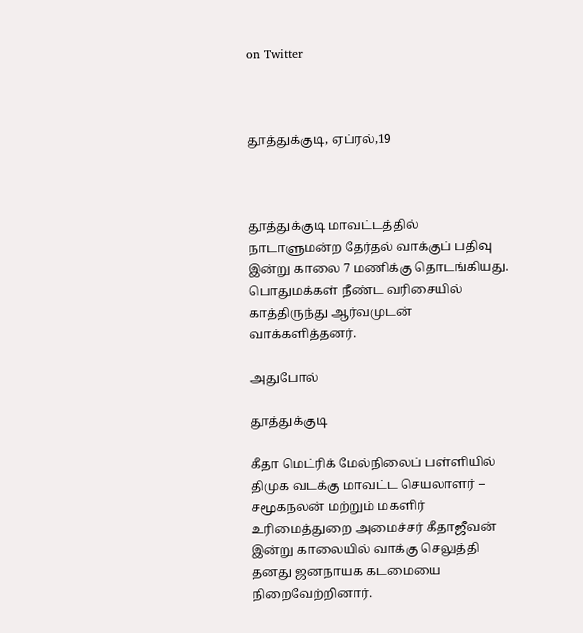on Twitter



தூத்துக்குடி, ஏப்ரல்,19



தூத்துக்குடி மாவட்டத்தில் நாடாளுமன்ற தேர்தல் வாக்குப் பதிவு இன்று காலை 7 மணிக்கு தொடங்கியது. பொதுமக்கள் நீண்ட வரிசையில் காத்திருந்து ஆர்வமுடன் வாக்களித்தனர்.

அதுபோல்

தூத்துக்குடி

கீதா மெட்ரிக் மேல்நிலைப் பள்ளியில் திமுக வடக்கு மாவட்ட செயலாளர் – சமூகநலன் மற்றும் மகளிர் உரிமைத்துறை அமைச்சர் கீதாஜீவன் இன்று காலையில் வாக்கு செலுத்தி தனது ஜனநாயக கடமையை நிறைவேற்றினார்.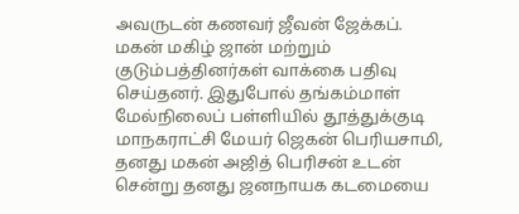அவருடன் கணவர் ஜீவன் ஜேக்கப். மகன் மகிழ் ஜான் மற்றும் குடும்பத்தினர்கள் வாக்கை பதிவு செய்தனர். இதுபோல் தங்கம்மாள் மேல்நிலைப் பள்ளியில் தூத்துக்குடி மாநகராட்சி மேயர் ஜெகன் பெரியசாமி, தனது மகன் அஜித் பெரிசன் உடன் சென்று தனது ஜனநாயக கடமையை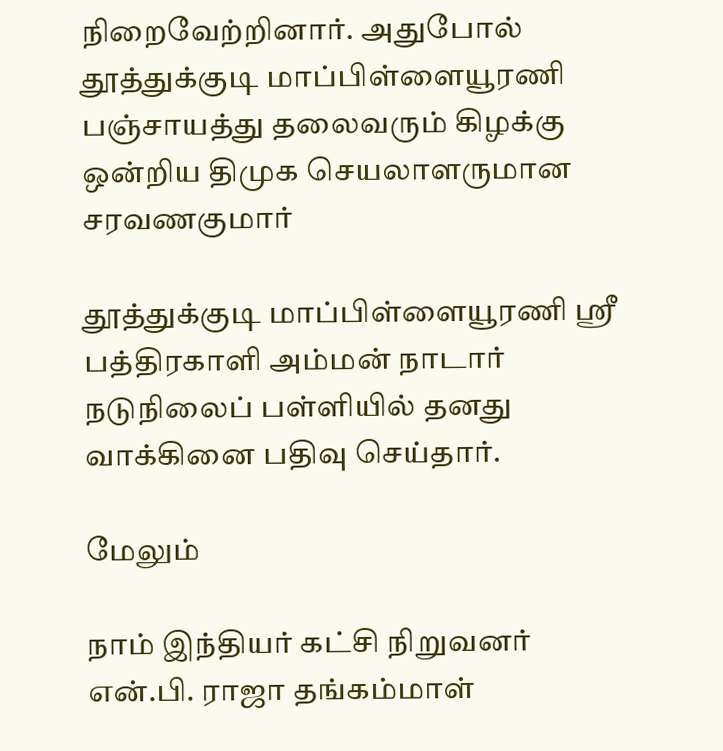நிறைவேற்றினார். அதுபோல் தூத்துக்குடி மாப்பிள்ளையூரணி பஞ்சாயத்து தலைவரும் கிழக்கு ஒன்றிய திமுக செயலாளருமான சரவணகுமார்

தூத்துக்குடி மாப்பிள்ளையூரணி ஸ்ரீ பத்திரகாளி அம்மன் நாடார் நடுநிலைப் பள்ளியில் தனது வாக்கினை பதிவு செய்தார்.

மேலும்

நாம் இந்தியர் கட்சி நிறுவனர் என்.பி. ராஜா தங்கம்மாள்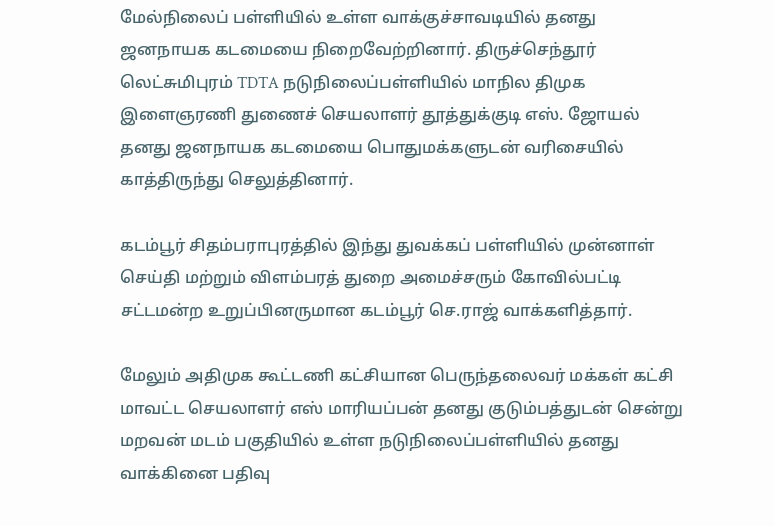மேல்நிலைப் பள்ளியில் உள்ள வாக்குச்சாவடியில் தனது ஜனநாயக கடமையை நிறைவேற்றினார். திருச்செந்தூர் லெட்சுமிபுரம் TDTA நடுநிலைப்பள்ளியில் மாநில திமுக இளைஞரணி துணைச் செயலாளர் தூத்துக்குடி எஸ். ஜோயல் தனது ஜனநாயக கடமையை பொதுமக்களுடன் வரிசையில் காத்திருந்து செலுத்தினார்.

கடம்பூர் சிதம்பராபுரத்தில் இந்து துவக்கப் பள்ளியில் முன்னாள் செய்தி மற்றும் விளம்பரத் துறை அமைச்சரும் கோவில்பட்டி சட்டமன்ற உறுப்பினருமான கடம்பூர் செ.ராஜ் வாக்களித்தார்.

மேலும் அதிமுக கூட்டணி கட்சியான பெருந்தலைவர் மக்கள் கட்சி மாவட்ட செயலாளர் எஸ் மாரியப்பன் தனது குடும்பத்துடன் சென்று மறவன் மடம் பகுதியில் உள்ள நடுநிலைப்பள்ளியில் தனது வாக்கினை பதிவு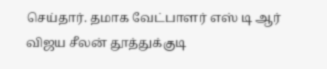செய்தார். தமாக வேட்பாளர் எஸ் டி ஆர் விஜய சீலன் தூத்துக்குடி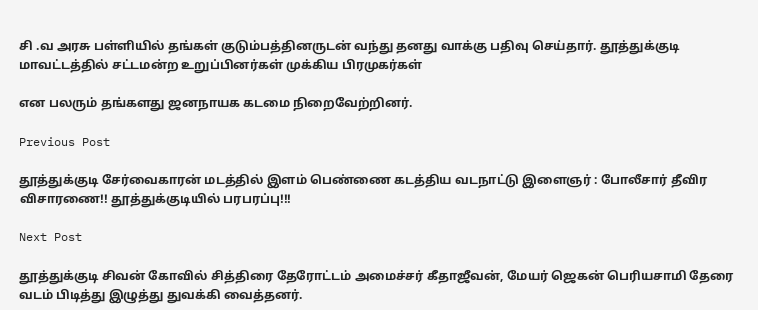சி .வ அரசு பள்ளியில் தங்கள் குடும்பத்தினருடன் வந்து தனது வாக்கு பதிவு செய்தார். தூத்துக்குடி மாவட்டத்தில் சட்டமன்ற உறுப்பினர்கள் முக்கிய பிரமுகர்கள்

என பலரும் தங்களது ஜனநாயக கடமை நிறைவேற்றினர்.

Previous Post

தூத்துக்குடி சேர்வைகாரன் மடத்தில் இளம் பெண்ணை கடத்திய வடநாட்டு இளைஞர் : போலீசார் தீவிர விசாரணை!! தூத்துக்குடியில் பரபரப்பு!!!

Next Post

தூத்துக்குடி சிவன் கோவில் சித்திரை தேரோட்டம் அமைச்சர் கீதாஜீவன், மேயர் ஜெகன் பெரியசாமி தேரை வடம் பிடித்து இழுத்து துவக்கி வைத்தனர்.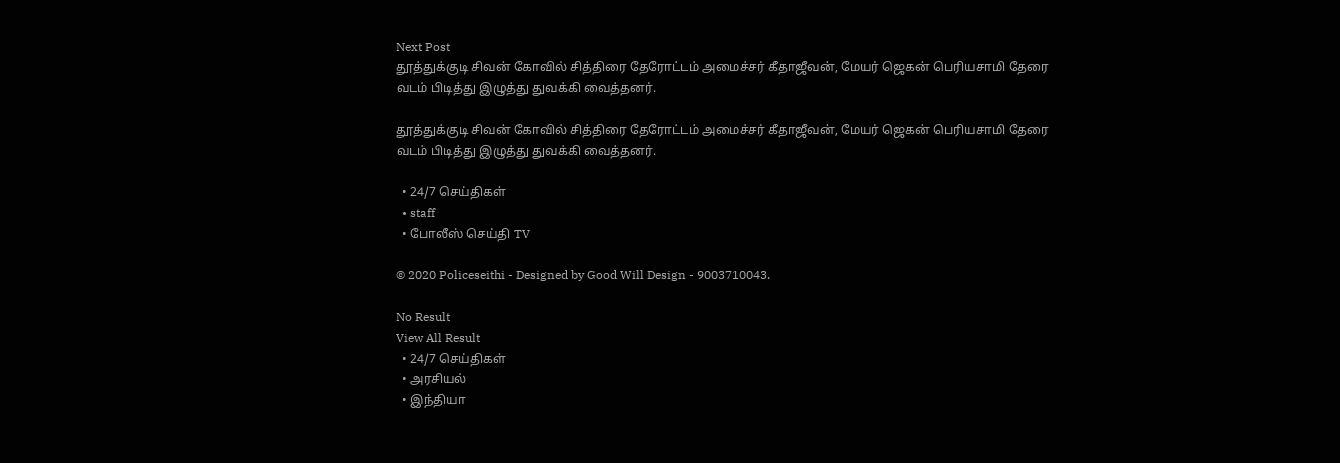Next Post
தூத்துக்குடி சிவன் கோவில் சித்திரை தேரோட்டம் அமைச்சர் கீதாஜீவன், மேயர் ஜெகன் பெரியசாமி தேரை வடம் பிடித்து இழுத்து துவக்கி வைத்தனர்.

தூத்துக்குடி சிவன் கோவில் சித்திரை தேரோட்டம் அமைச்சர் கீதாஜீவன், மேயர் ஜெகன் பெரியசாமி தேரை வடம் பிடித்து இழுத்து துவக்கி வைத்தனர்.

  • 24/7 செய்திகள்
  • staff
  • போலீஸ் செய்தி TV

© 2020 Policeseithi - Designed by Good Will Design - 9003710043.

No Result
View All Result
  • 24/7 செய்திகள்
  • அரசியல்
  • இந்தியா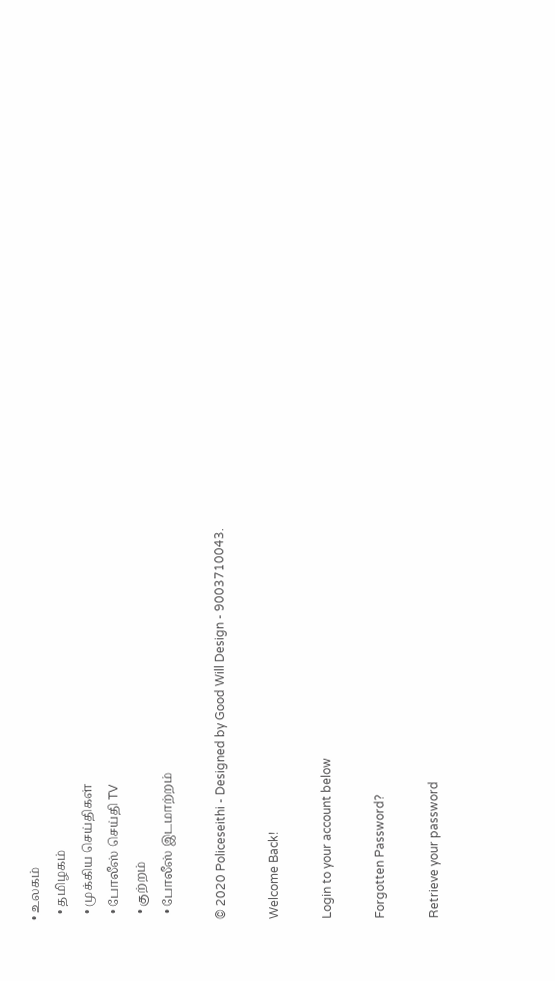• உலகம்
  • தமிழகம்
  • முக்கிய செய்திகள்
  • போலீஸ் செய்தி TV
  • குற்றம்
  • போலீஸ் இடமாற்றம்

© 2020 Policeseithi - Designed by Good Will Design - 9003710043.

Welcome Back!

Login to your account below

Forgotten Password?

Retrieve your password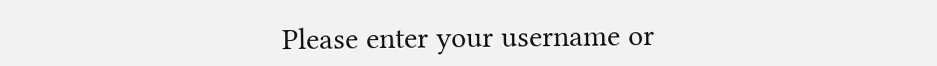Please enter your username or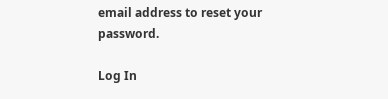email address to reset your password.

Log In